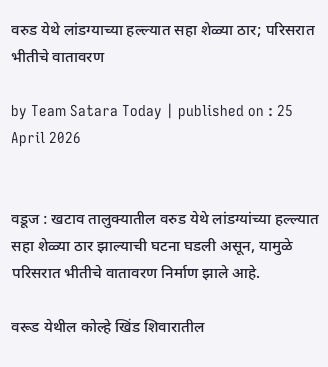वरुड येथे लांडग्याच्या हल्ल्यात सहा शेळ्या ठार; परिसरात भीतीचे वातावरण

by Team Satara Today | published on : 25 April 2026


वडूज : खटाव तालुक्यातील वरुड येथे लांडग्यांच्या हल्ल्यात सहा शेळ्या ठार झाल्याची घटना घडली असून, यामुळे परिसरात भीतीचे वातावरण निर्माण झाले आहे.

वरूड येथील कोल्हे खिंड शिवारातील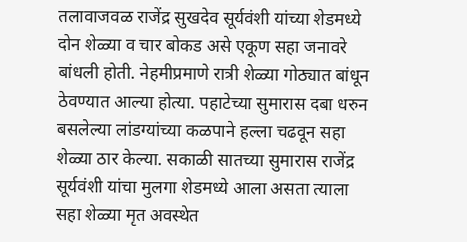तलावाजवळ राजेंद्र सुखदेव सूर्यवंशी यांच्या शेडमध्ये दोन शेळ्या व चार बोकड असे एकूण सहा जनावरे बांधली होती. नेहमीप्रमाणे रात्री शेळ्या गोठ्यात बांधून ठेवण्यात आल्या होत्या. पहाटेच्या सुमारास दबा धरुन बसलेल्या लांडग्यांच्या कळपाने हल्ला चढवून सहा शेळ्या ठार केल्या. सकाळी सातच्या सुमारास राजेंद्र सूर्यवंशी यांचा मुलगा शेडमध्ये आला असता त्याला सहा शेळ्या मृत अवस्थेत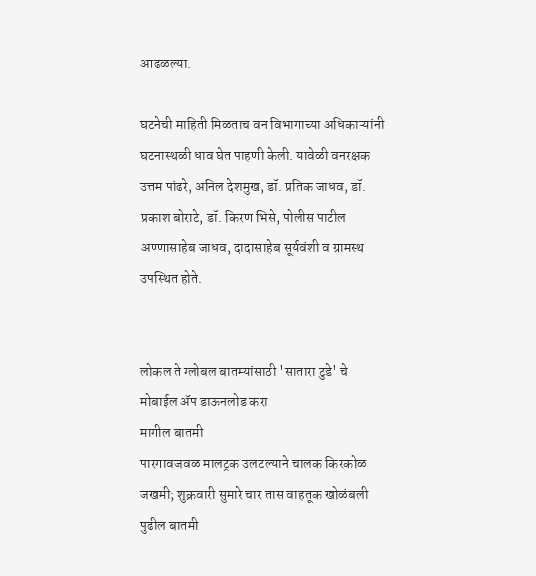आढळल्या.

घटनेची माहिती मिळताच वन विभागाच्या अधिकाऱ्यांनी घटनास्थळी धाव घेत पाहणी केली. यावेळी वनरक्षक उत्तम पांढरे, अनिल देशमुख, डॉ. प्रतिक जाधव, डॉ. प्रकाश बोराटे, डॉ. किरण भिसे, पोलीस पाटील अण्णासाहेब जाधव, दादासाहेब सूर्यवंशी व ग्रामस्थ उपस्थित होते.


लोकल ते ग्लोबल बातम्यांसाठी 'सातारा टुडे' चे मोबाईल ॲप डाऊनलोड करा
मागील बातमी
पारगावजवळ मालट्रक उलटल्याने चालक किरकोळ जखमी; शुक्रवारी सुमारे चार तास वाहतूक खोळंबली
पुढील बातमी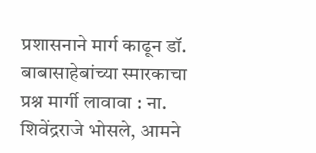प्रशासनाने मार्ग काढून डॉ. बाबासाहेबांच्या स्मारकाचा प्रश्न मार्गी लावावा : ना. शिवेंद्रराजे भोसले, आमने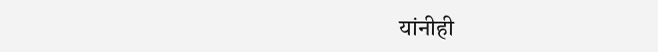यांनीही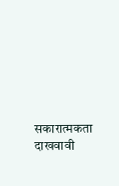सकारात्मकता दाखवावी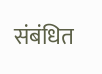संबंधित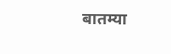बातम्या